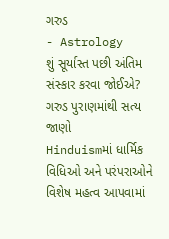ગરુડ
- Astrology
શું સૂર્યાસ્ત પછી અંતિમ સંસ્કાર કરવા જોઈએ? ગરુડ પુરાણમાંથી સત્ય જાણો
Hinduismમાં ધાર્મિક વિધિઓ અને પરંપરાઓને વિશેષ મહત્વ આપવામાં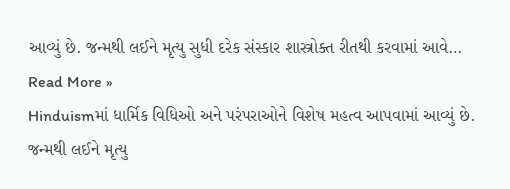આવ્યું છે. જન્મથી લઈને મૃત્યુ સુધી દરેક સંસ્કાર શાસ્ત્રોક્ત રીતથી કરવામાં આવે…
Read More »
Hinduismમાં ધાર્મિક વિધિઓ અને પરંપરાઓને વિશેષ મહત્વ આપવામાં આવ્યું છે. જન્મથી લઈને મૃત્યુ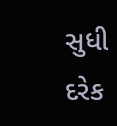સુધી દરેક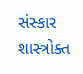સંસ્કાર શાસ્ત્રોક્ત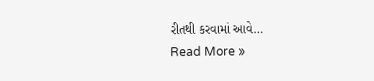રીતથી કરવામાં આવે…
Read More »